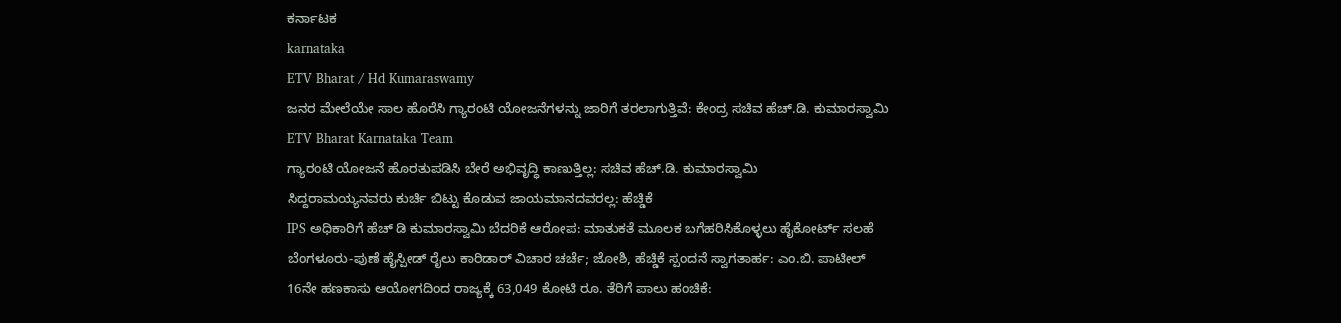ಕರ್ನಾಟಕ
karnataka
ETV Bharat / Hd Kumaraswamy
ಜನರ ಮೇಲೆಯೇ ಸಾಲ ಹೊರೆಸಿ ಗ್ಯಾರಂಟಿ ಯೋಜನೆಗಳನ್ನು ಜಾರಿಗೆ ತರಲಾಗುತ್ತಿವೆ: ಕೇಂದ್ರ ಸಚಿವ ಹೆಚ್.ಡಿ. ಕುಮಾರಸ್ವಾಮಿ
ETV Bharat Karnataka Team
ಗ್ಯಾರಂಟಿ ಯೋಜನೆ ಹೊರತುಪಡಿಸಿ ಬೇರೆ ಅಭಿವೃದ್ಧಿ ಕಾಣುತ್ತಿಲ್ಲ: ಸಚಿವ ಹೆಚ್.ಡಿ. ಕುಮಾರಸ್ವಾಮಿ
ಸಿದ್ದರಾಮಯ್ಯನವರು ಕುರ್ಚಿ ಬಿಟ್ಟು ಕೊಡುವ ಜಾಯಮಾನದವರಲ್ಲ: ಹೆಚ್ಡಿಕೆ
IPS ಅಧಿಕಾರಿಗೆ ಹೆಚ್ ಡಿ ಕುಮಾರಸ್ವಾಮಿ ಬೆದರಿಕೆ ಆರೋಪ: ಮಾತುಕತೆ ಮೂಲಕ ಬಗೆಹರಿಸಿಕೊಳ್ಳಲು ಹೈಕೋರ್ಟ್ ಸಲಹೆ
ಬೆಂಗಳೂರು-ಪುಣೆ ಹೈಸ್ಪೀಡ್ ರೈಲು ಕಾರಿಡಾರ್ ವಿಚಾರ ಚರ್ಚೆ; ಜೋಶಿ, ಹೆಚ್ಡಿಕೆ ಸ್ಪಂದನೆ ಸ್ವಾಗತಾರ್ಹ: ಎಂ.ಬಿ. ಪಾಟೀಲ್
16ನೇ ಹಣಕಾಸು ಆಯೋಗದಿಂದ ರಾಜ್ಯಕ್ಕೆ 63,049 ಕೋಟಿ ರೂ. ತೆರಿಗೆ ಪಾಲು ಹಂಚಿಕೆ: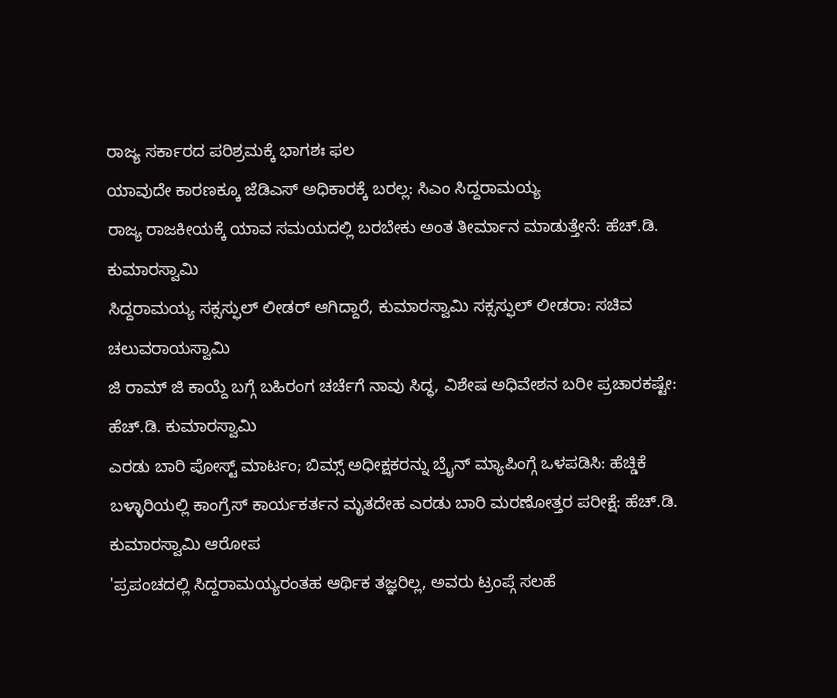ರಾಜ್ಯ ಸರ್ಕಾರದ ಪರಿಶ್ರಮಕ್ಕೆ ಭಾಗಶಃ ಫಲ
ಯಾವುದೇ ಕಾರಣಕ್ಕೂ ಜೆಡಿಎಸ್ ಅಧಿಕಾರಕ್ಕೆ ಬರಲ್ಲ: ಸಿಎಂ ಸಿದ್ದರಾಮಯ್ಯ
ರಾಜ್ಯ ರಾಜಕೀಯಕ್ಕೆ ಯಾವ ಸಮಯದಲ್ಲಿ ಬರಬೇಕು ಅಂತ ತೀರ್ಮಾನ ಮಾಡುತ್ತೇನೆ: ಹೆಚ್.ಡಿ. ಕುಮಾರಸ್ವಾಮಿ
ಸಿದ್ದರಾಮಯ್ಯ ಸಕ್ಸಸ್ಫುಲ್ ಲೀಡರ್ ಆಗಿದ್ದಾರೆ, ಕುಮಾರಸ್ವಾಮಿ ಸಕ್ಸಸ್ಫುಲ್ ಲೀಡರಾ: ಸಚಿವ ಚಲುವರಾಯಸ್ವಾಮಿ
ಜಿ ರಾಮ್ ಜಿ ಕಾಯ್ದೆ ಬಗ್ಗೆ ಬಹಿರಂಗ ಚರ್ಚೆಗೆ ನಾವು ಸಿದ್ಧ, ವಿಶೇಷ ಅಧಿವೇಶನ ಬರೀ ಪ್ರಚಾರಕಷ್ಟೇ: ಹೆಚ್.ಡಿ. ಕುಮಾರಸ್ವಾಮಿ
ಎರಡು ಬಾರಿ ಪೋಸ್ಟ್ ಮಾರ್ಟಂ; ಬಿಮ್ಸ್ ಅಧೀಕ್ಷಕರನ್ನು ಬ್ರೈನ್ ಮ್ಯಾಪಿಂಗ್ಗೆ ಒಳಪಡಿಸಿ: ಹೆಚ್ಡಿಕೆ
ಬಳ್ಳಾರಿಯಲ್ಲಿ ಕಾಂಗ್ರೆಸ್ ಕಾರ್ಯಕರ್ತನ ಮೃತದೇಹ ಎರಡು ಬಾರಿ ಮರಣೋತ್ತರ ಪರೀಕ್ಷೆ: ಹೆಚ್.ಡಿ. ಕುಮಾರಸ್ವಾಮಿ ಆರೋಪ
'ಪ್ರಪಂಚದಲ್ಲಿ ಸಿದ್ದರಾಮಯ್ಯರಂತಹ ಆರ್ಥಿಕ ತಜ್ಞರಿಲ್ಲ, ಅವರು ಟ್ರಂಪ್ಗೆ ಸಲಹೆ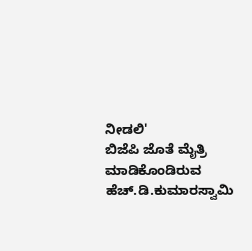ನೀಡಲಿ'
ಬಿಜೆಪಿ ಜೊತೆ ಮೈತ್ರಿ ಮಾಡಿಕೊಂಡಿರುವ ಹೆಚ್.ಡಿ.ಕುಮಾರಸ್ವಾಮಿ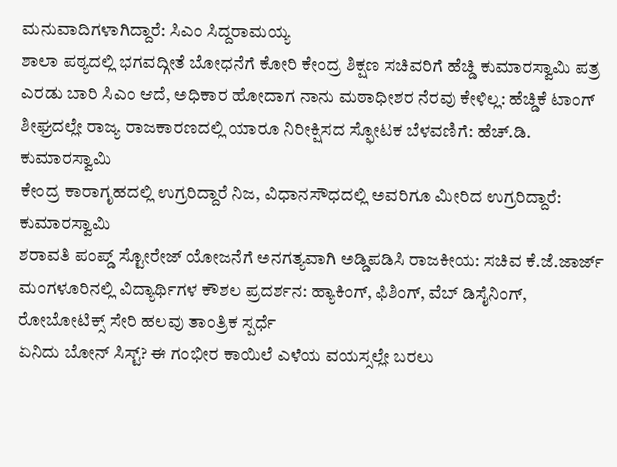ಮನುವಾದಿಗಳಾಗಿದ್ದಾರೆ: ಸಿಎಂ ಸಿದ್ದರಾಮಯ್ಯ
ಶಾಲಾ ಪಠ್ಯದಲ್ಲಿ ಭಗವದ್ಗೀತೆ ಬೋಧನೆಗೆ ಕೋರಿ ಕೇಂದ್ರ ಶಿಕ್ಷಣ ಸಚಿವರಿಗೆ ಹೆಚ್ಡಿ ಕುಮಾರಸ್ವಾಮಿ ಪತ್ರ
ಎರಡು ಬಾರಿ ಸಿಎಂ ಆದೆ, ಅಧಿಕಾರ ಹೋದಾಗ ನಾನು ಮಠಾಧೀಶರ ನೆರವು ಕೇಳಿಲ್ಲ: ಹೆಚ್ಡಿಕೆ ಟಾಂಗ್
ಶೀಘ್ರದಲ್ಲೇ ರಾಜ್ಯ ರಾಜಕಾರಣದಲ್ಲಿ ಯಾರೂ ನಿರೀಕ್ಷಿಸದ ಸ್ಫೋಟಕ ಬೆಳವಣಿಗೆ: ಹೆಚ್.ಡಿ. ಕುಮಾರಸ್ವಾಮಿ
ಕೇಂದ್ರ ಕಾರಾಗೃಹದಲ್ಲಿ ಉಗ್ರರಿದ್ದಾರೆ ನಿಜ, ವಿಧಾನಸೌಧದಲ್ಲಿ ಅವರಿಗೂ ಮೀರಿದ ಉಗ್ರರಿದ್ದಾರೆ: ಕುಮಾರಸ್ವಾಮಿ
ಶರಾವತಿ ಪಂಪ್ಡ್ ಸ್ಟೋರೇಜ್ ಯೋಜನೆಗೆ ಅನಗತ್ಯವಾಗಿ ಅಡ್ಡಿಪಡಿಸಿ ರಾಜಕೀಯ: ಸಚಿವ ಕೆ.ಜೆ.ಜಾರ್ಜ್
ಮಂಗಳೂರಿನಲ್ಲಿ ವಿದ್ಯಾರ್ಥಿಗಳ ಕೌಶಲ ಪ್ರದರ್ಶನ: ಹ್ಯಾಕಿಂಗ್, ಫಿಶಿಂಗ್, ವೆಬ್ ಡಿಸೈನಿಂಗ್, ರೋಬೋಟಿಕ್ಸ್ ಸೇರಿ ಹಲವು ತಾಂತ್ರಿಕ ಸ್ಪರ್ಧೆ
ಏನಿದು ಬೋನ್ ಸಿಸ್ಟ್? ಈ ಗಂಭೀರ ಕಾಯಿಲೆ ಎಳೆಯ ವಯಸ್ಸಲ್ಲೇ ಬರಲು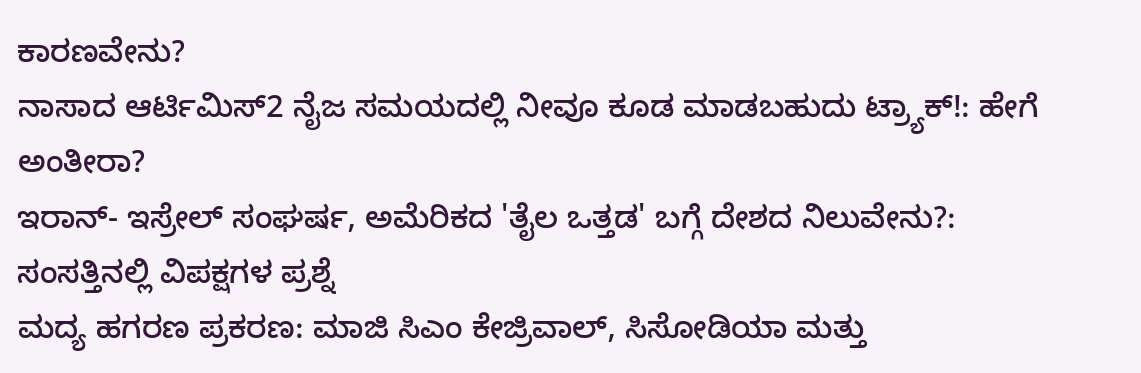ಕಾರಣವೇನು?
ನಾಸಾದ ಆರ್ಟಿಮಿಸ್2 ನೈಜ ಸಮಯದಲ್ಲಿ ನೀವೂ ಕೂಡ ಮಾಡಬಹುದು ಟ್ರ್ಯಾಕ್!: ಹೇಗೆ ಅಂತೀರಾ?
ಇರಾನ್- ಇಸ್ರೇಲ್ ಸಂಘರ್ಷ, ಅಮೆರಿಕದ 'ತೈಲ ಒತ್ತಡ' ಬಗ್ಗೆ ದೇಶದ ನಿಲುವೇನು?: ಸಂಸತ್ತಿನಲ್ಲಿ ವಿಪಕ್ಷಗಳ ಪ್ರಶ್ನೆ
ಮದ್ಯ ಹಗರಣ ಪ್ರಕರಣ: ಮಾಜಿ ಸಿಎಂ ಕೇಜ್ರಿವಾಲ್, ಸಿಸೋಡಿಯಾ ಮತ್ತು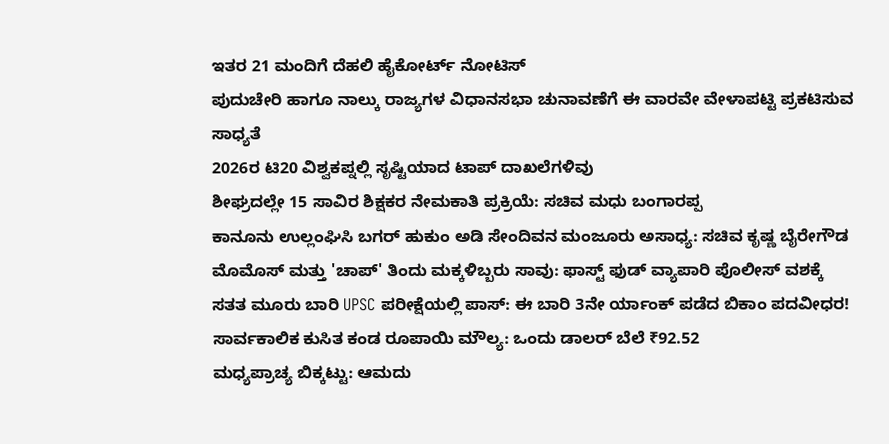ಇತರ 21 ಮಂದಿಗೆ ದೆಹಲಿ ಹೈಕೋರ್ಟ್ ನೋಟಿಸ್
ಪುದುಚೇರಿ ಹಾಗೂ ನಾಲ್ಕು ರಾಜ್ಯಗಳ ವಿಧಾನಸಭಾ ಚುನಾವಣೆಗೆ ಈ ವಾರವೇ ವೇಳಾಪಟ್ಟಿ ಪ್ರಕಟಿಸುವ ಸಾಧ್ಯತೆ
2026ರ ಟಿ20 ವಿಶ್ವಕಪ್ನಲ್ಲಿ ಸೃಷ್ಟಿಯಾದ ಟಾಪ್ ದಾಖಲೆಗಳಿವು
ಶೀಘ್ರದಲ್ಲೇ 15 ಸಾವಿರ ಶಿಕ್ಷಕರ ನೇಮಕಾತಿ ಪ್ರಕ್ರಿಯೆ: ಸಚಿವ ಮಧು ಬಂಗಾರಪ್ಪ
ಕಾನೂನು ಉಲ್ಲಂಘಿಸಿ ಬಗರ್ ಹುಕುಂ ಅಡಿ ಸೇಂದಿವನ ಮಂಜೂರು ಅಸಾಧ್ಯ: ಸಚಿವ ಕೃಷ್ಣ ಬೈರೇಗೌಡ
ಮೊಮೊಸ್ ಮತ್ತು 'ಚಾಪ್' ತಿಂದು ಮಕ್ಕಳಿಬ್ಬರು ಸಾವು: ಫಾಸ್ಟ್ ಫುಡ್ ವ್ಯಾಪಾರಿ ಪೊಲೀಸ್ ವಶಕ್ಕೆ
ಸತತ ಮೂರು ಬಾರಿ UPSC ಪರೀಕ್ಷೆಯಲ್ಲಿ ಪಾಸ್: ಈ ಬಾರಿ 3ನೇ ರ್ಯಾಂಕ್ ಪಡೆದ ಬಿಕಾಂ ಪದವೀಧರ!
ಸಾರ್ವಕಾಲಿಕ ಕುಸಿತ ಕಂಡ ರೂಪಾಯಿ ಮೌಲ್ಯ: ಒಂದು ಡಾಲರ್ ಬೆಲೆ ₹92.52
ಮಧ್ಯಪ್ರಾಚ್ಯ ಬಿಕ್ಕಟ್ಟು: ಆಮದು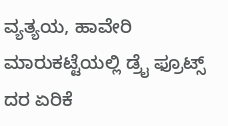ವ್ಯತ್ಯಯ, ಹಾವೇರಿ ಮಾರುಕಟ್ಟೆಯಲ್ಲಿ ಡ್ರೈ ಫ್ರೂಟ್ಸ್ ದರ ಏರಿಕೆ